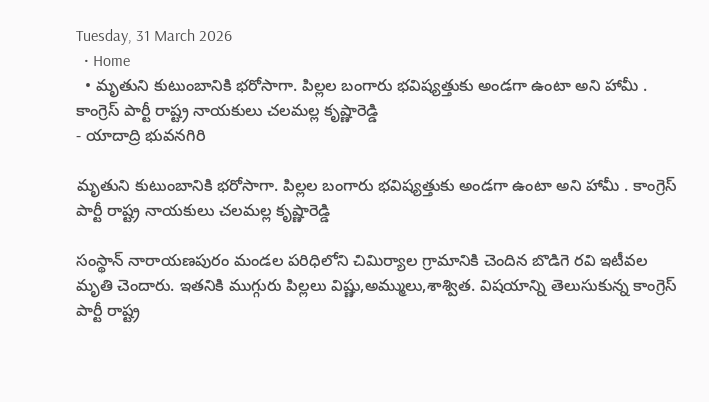Tuesday, 31 March 2026
  • Home
  • మృతుని కుటుంబానికి భరోసాగా. పిల్లల బంగారు భవిష్యత్తుకు అండగా ఉంటా అని హామీ . కాంగ్రెస్ పార్టీ రాష్ట్ర నాయకులు చలమల్ల కృష్ణారెడ్డి
- యాదాద్రి భువనగిరి

మృతుని కుటుంబానికి భరోసాగా. పిల్లల బంగారు భవిష్యత్తుకు అండగా ఉంటా అని హామీ . కాంగ్రెస్ పార్టీ రాష్ట్ర నాయకులు చలమల్ల కృష్ణారెడ్డి

సంస్థాన్ నారాయణపురం మండల పరిధిలోని చిమిర్యాల గ్రామానికి చెందిన బొడిగె రవి ఇటీవల మృతి చెందారు. ఇతనికి ముగ్గురు పిల్లలు విష్ణు,అమ్ములు,శాశ్విత. విషయాన్ని తెలుసుకున్న కాంగ్రెస్ పార్టీ రాష్ట్ర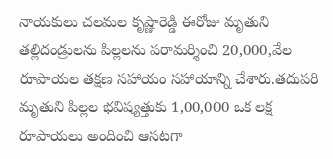నాయకులు చలమల కృష్ణారెడ్డి ఈరోజు మృతుని తల్లిదండ్రులను పిల్లలను పరామర్శించి 20,000,వేల రూపాయల తక్షణ సహాయం సహాయాన్ని చేశారు.తదుపరి మృతుని పిల్లల భవిష్యత్తుకు 1,00,000 ఒక లక్ష రూపాయలు అందించి ఆసటగా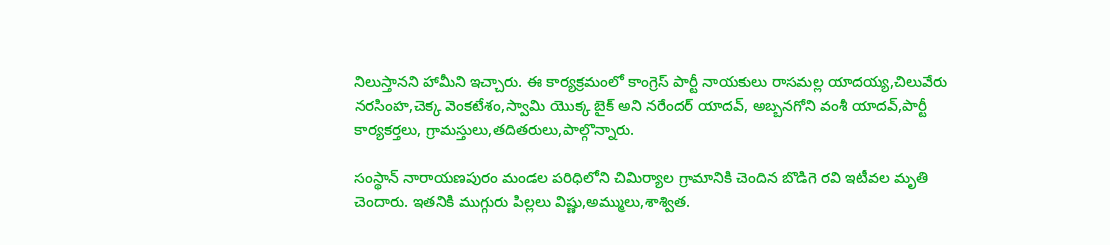నిలుస్తానని హామీని ఇచ్చారు. ఈ కార్యక్రమంలో కాంగ్రెస్ పార్టీ నాయకులు రాసమల్ల యాదయ్య,చిలువేరు నరసింహ,చెక్క వెంకటేశం,స్వామి యొక్క బైక్ అని నరేందర్ యాదవ్, అబ్బనగోని వంశీ యాదవ్,పార్టీ కార్యకర్తలు, గ్రామస్తులు,తదితరులు,పాల్గొన్నారు.

సంస్థాన్ నారాయణపురం మండల పరిధిలోని చిమిర్యాల గ్రామానికి చెందిన బొడిగె రవి ఇటీవల మృతి చెందారు. ఇతనికి ముగ్గురు పిల్లలు విష్ణు,అమ్ములు,శాశ్విత.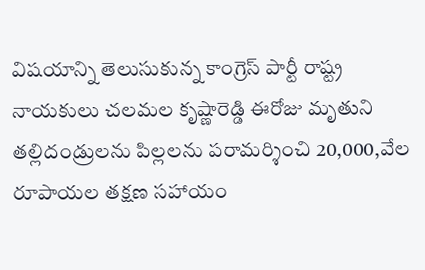విషయాన్ని తెలుసుకున్న కాంగ్రెస్ పార్టీ రాష్ట్ర నాయకులు చలమల కృష్ణారెడ్డి ఈరోజు మృతుని తల్లిదండ్రులను పిల్లలను పరామర్శించి 20,000,వేల రూపాయల తక్షణ సహాయం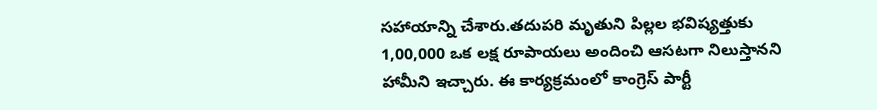సహాయాన్ని చేశారు.తదుపరి మృతుని పిల్లల భవిష్యత్తుకు 1,00,000 ఒక లక్ష రూపాయలు అందించి ఆసటగా నిలుస్తానని హామీని ఇచ్చారు. ఈ కార్యక్రమంలో కాంగ్రెస్ పార్టీ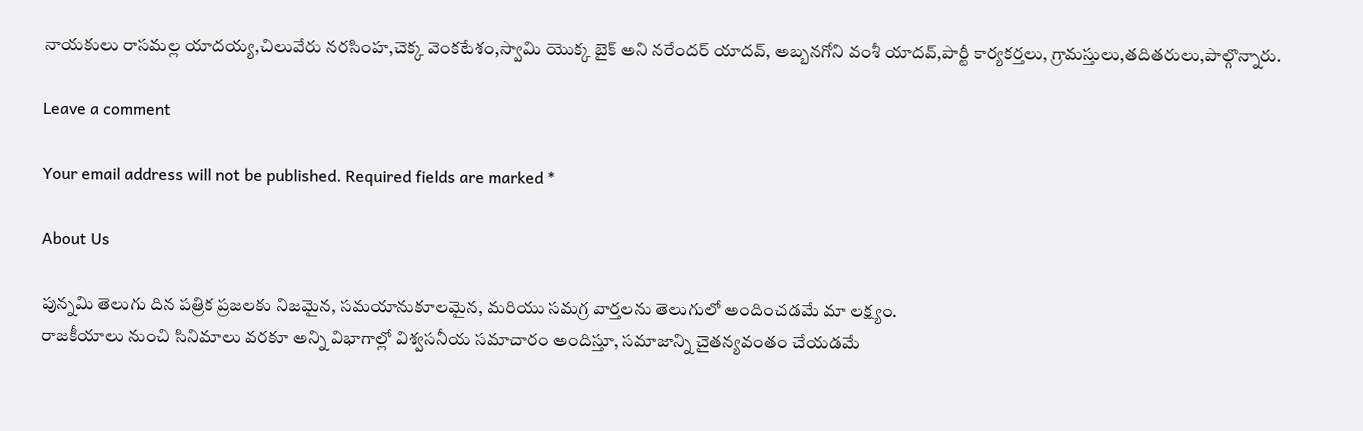నాయకులు రాసమల్ల యాదయ్య,చిలువేరు నరసింహ,చెక్క వెంకటేశం,స్వామి యొక్క బైక్ అని నరేందర్ యాదవ్, అబ్బనగోని వంశీ యాదవ్,పార్టీ కార్యకర్తలు, గ్రామస్తులు,తదితరులు,పాల్గొన్నారు.

Leave a comment

Your email address will not be published. Required fields are marked *

About Us

పున్నమి తెలుగు దిన పత్రిక ప్రజలకు నిజమైన, సమయానుకూలమైన, మరియు సమగ్ర వార్తలను తెలుగులో అందించడమే మా లక్ష్యం.
రాజకీయాలు నుంచి సినిమాలు వరకూ అన్ని విభాగాల్లో విశ్వసనీయ సమాచారం అందిస్తూ, సమాజాన్ని చైతన్యవంతం చేయడమే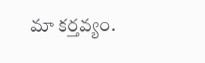మా కర్తవ్యం.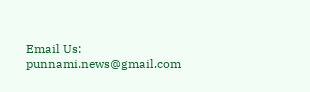Email Us: punnami.news@gmail.com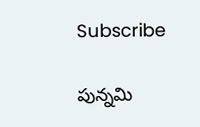Subscribe

పున్నమి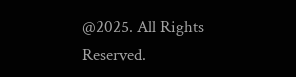@2025. All Rights Reserved.